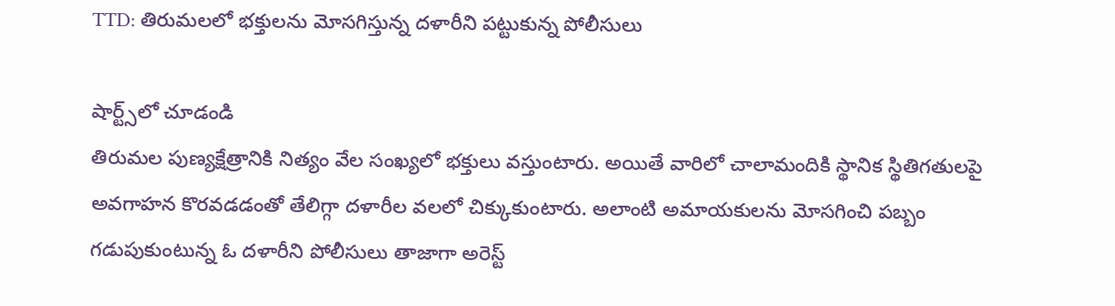TTD: తిరుమలలో భక్తులను మోసగిస్తున్న దళారీని పట్టుకున్న పోలీసులు

షార్ట్స్‌లో చూడండి
తిరుమల పుణ్యక్షేత్రానికి నిత్యం వేల సంఖ్యలో భక్తులు వస్తుంటారు. అయితే వారిలో చాలామందికి స్థానిక స్థితిగతులపై అవగాహన కొరవడడంతో తేలిగ్గా దళారీల వలలో చిక్కుకుంటారు. అలాంటి అమాయకులను మోసగించి పబ్బం గడుపుకుంటున్న ఓ దళారీని పోలీసులు తాజాగా అరెస్ట్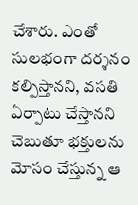చేశారు. ఎంతో సులభంగా దర్శనం కల్పిస్తానని, వసతి ఏర్పాటు చేస్తానని చెబుతూ భక్తులను మోసం చేస్తున్న ఆ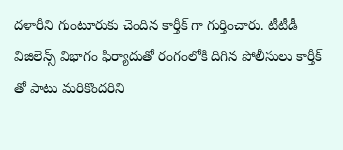దళారీని గుంటూరుకు చెందిన కార్తీక్ గా గుర్తించారు. టీటీడీ విజిలెన్స్ విభాగం ఫిర్యాదుతో రంగంలోకి దిగిన పోలీసులు కార్తీక్ తో పాటు మరికొందరిని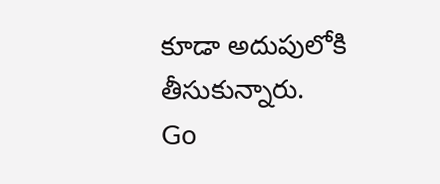కూడా అదుపులోకి తీసుకున్నారు.
Go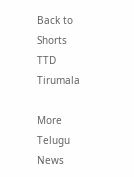Back to Shorts
TTD
Tirumala

More Telugu News